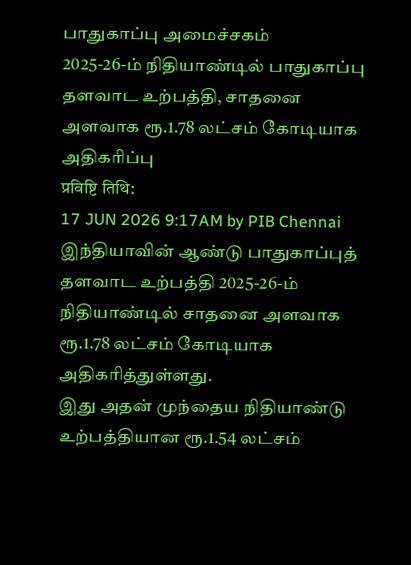பாதுகாப்பு அமைச்சகம்
2025-26-ம் நிதியாண்டில் பாதுகாப்பு தளவாட உற்பத்தி, சாதனை அளவாக ரூ.1.78 லட்சம் கோடியாக அதிகரிப்பு
प्रविष्टि तिथि:
17 JUN 2026 9:17AM by PIB Chennai
இந்தியாவின் ஆண்டு பாதுகாப்புத் தளவாட உற்பத்தி 2025-26-ம் நிதியாண்டில் சாதனை அளவாக ரூ.1.78 லட்சம் கோடியாக அதிகரித்துள்ளது.
இது அதன் முந்தைய நிதியாண்டு உற்பத்தியான ரூ.1.54 லட்சம்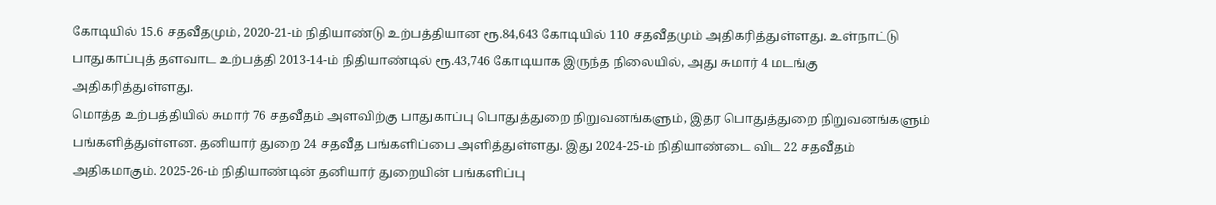கோடியில் 15.6 சதவீதமும், 2020-21-ம் நிதியாண்டு உற்பத்தியான ரூ.84,643 கோடியில் 110 சதவீதமும் அதிகரித்துள்ளது. உள்நாட்டு பாதுகாப்புத் தளவாட உற்பத்தி 2013-14-ம் நிதியாண்டில் ரூ.43,746 கோடியாக இருந்த நிலையில், அது சுமார் 4 மடங்கு அதிகரித்துள்ளது.
மொத்த உற்பத்தியில் சுமார் 76 சதவீதம் அளவிற்கு பாதுகாப்பு பொதுத்துறை நிறுவனங்களும், இதர பொதுத்துறை நிறுவனங்களும் பங்களித்துள்ளன. தனியார் துறை 24 சதவீத பங்களிப்பை அளித்துள்ளது. இது 2024-25-ம் நிதியாண்டை விட 22 சதவீதம் அதிகமாகும். 2025-26-ம் நிதியாண்டின் தனியார் துறையின் பங்களிப்பு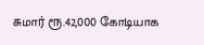சுமார் ரூ.42,000 கோடியாக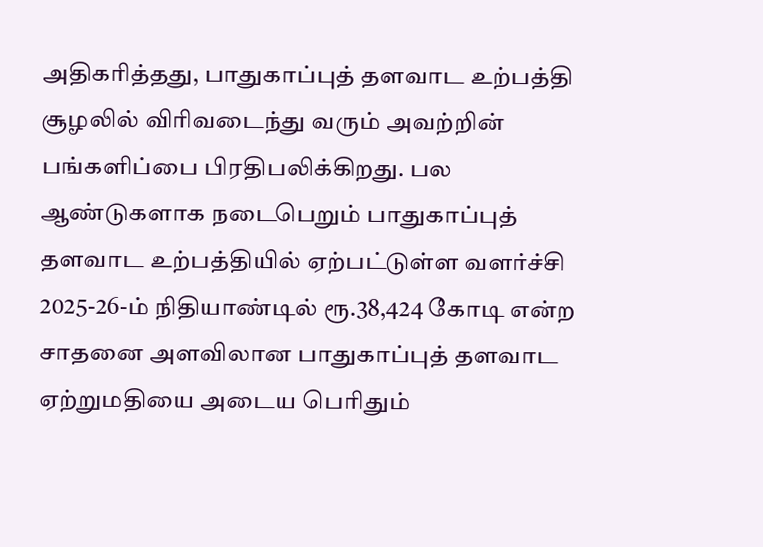அதிகரித்தது, பாதுகாப்புத் தளவாட உற்பத்தி சூழலில் விரிவடைந்து வரும் அவற்றின் பங்களிப்பை பிரதிபலிக்கிறது. பல ஆண்டுகளாக நடைபெறும் பாதுகாப்புத் தளவாட உற்பத்தியில் ஏற்பட்டுள்ள வளர்ச்சி 2025-26-ம் நிதியாண்டில் ரூ.38,424 கோடி என்ற சாதனை அளவிலான பாதுகாப்புத் தளவாட ஏற்றுமதியை அடைய பெரிதும்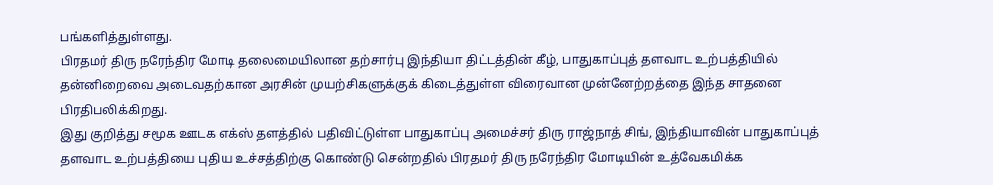பங்களித்துள்ளது.
பிரதமர் திரு நரேந்திர மோடி தலைமையிலான தற்சார்பு இந்தியா திட்டத்தின் கீழ், பாதுகாப்புத் தளவாட உற்பத்தியில் தன்னிறைவை அடைவதற்கான அரசின் முயற்சிகளுக்குக் கிடைத்துள்ள விரைவான முன்னேற்றத்தை இந்த சாதனை பிரதிபலிக்கிறது.
இது குறித்து சமூக ஊடக எக்ஸ் தளத்தில் பதிவிட்டுள்ள பாதுகாப்பு அமைச்சர் திரு ராஜ்நாத் சிங், இந்தியாவின் பாதுகாப்புத் தளவாட உற்பத்தியை புதிய உச்சத்திற்கு கொண்டு சென்றதில் பிரதமர் திரு நரேந்திர மோடியின் உத்வேகமிக்க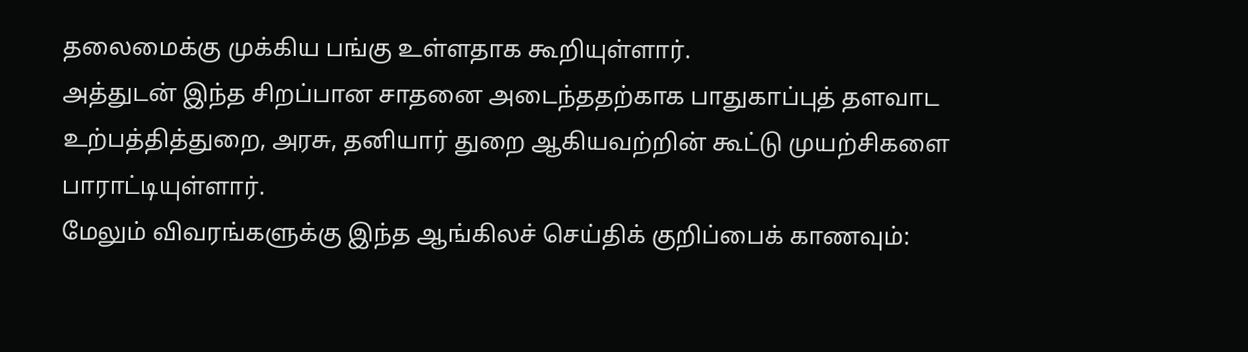தலைமைக்கு முக்கிய பங்கு உள்ளதாக கூறியுள்ளார்.
அத்துடன் இந்த சிறப்பான சாதனை அடைந்ததற்காக பாதுகாப்புத் தளவாட உற்பத்தித்துறை, அரசு, தனியார் துறை ஆகியவற்றின் கூட்டு முயற்சிகளை பாராட்டியுள்ளார்.
மேலும் விவரங்களுக்கு இந்த ஆங்கிலச் செய்திக் குறிப்பைக் காணவும்: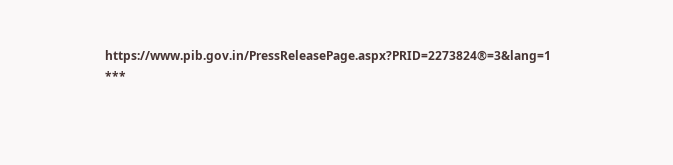https://www.pib.gov.in/PressReleasePage.aspx?PRID=2273824®=3&lang=1
***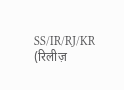SS/IR/RJ/KR
(रिलीज़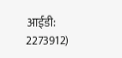आईडी: 2273912)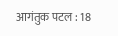आगंतुक पटल : 18